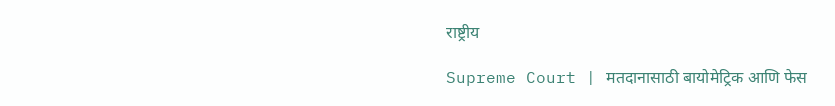राष्ट्रीय

Supreme Court | मतदानासाठी बायोमेट्रिक आणि फेस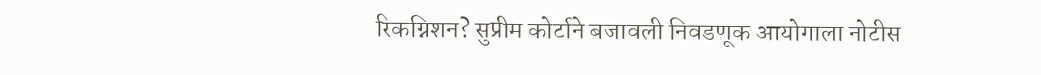रिकग्निशन? सुप्रीम कोर्टाने बजावली निवडणूक आयोगाला नोटीस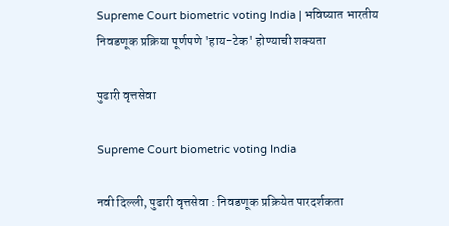Supreme Court biometric voting India | भविष्यात भारतीय निवडणूक प्रक्रिया पूर्णपणे 'हाय-टेक' होण्याची शक्यता

पुढारी वृत्तसेवा

Supreme Court biometric voting India

नवी दिल्ली, पुढारी वृत्तसेवा : निवडणूक प्रक्रियेत पारदर्शकता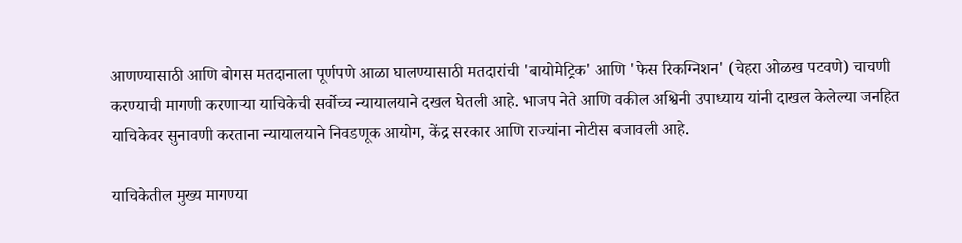आणण्यासाठी आणि बोगस मतदानाला पूर्णपणे आळा घालण्यासाठी मतदारांची 'बायोमेट्रिक' आणि 'फेस रिकग्निशन' (चेहरा ओळख पटवणे) चाचणी करण्याची मागणी करणाऱ्या याचिकेची सर्वोच्च न्यायालयाने दखल घेतली आहे. भाजप नेते आणि वकील अश्विनी उपाध्याय यांनी दाखल केलेल्या जनहित याचिकेवर सुनावणी करताना न्यायालयाने निवडणूक आयोग, केंद्र सरकार आणि राज्यांना नोटीस बजावली आहे.

याचिकेतील मुख्य मागण्या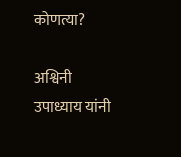कोणत्या?

अश्विनी उपाध्याय यांनी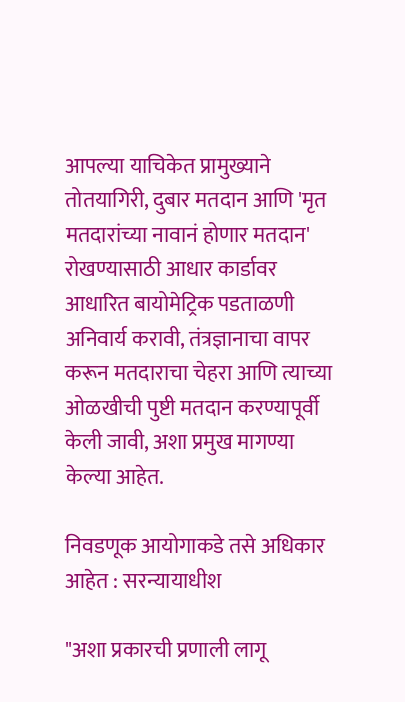आपल्या याचिकेत प्रामुख्याने तोतयागिरी, दुबार मतदान आणि 'मृत मतदारांच्या नावानं होणार मतदान' रोखण्यासाठी आधार कार्डावर आधारित बायोमेट्रिक पडताळणी अनिवार्य करावी, तंत्रज्ञानाचा वापर करून मतदाराचा चेहरा आणि त्याच्या ओळखीची पुष्टी मतदान करण्यापूर्वी केली जावी, अशा प्रमुख मागण्या केल्या आहेत.

निवडणूक आयोगाकडे तसे अधिकार आहेत : सरन्यायाधीश

"अशा प्रकारची प्रणाली लागू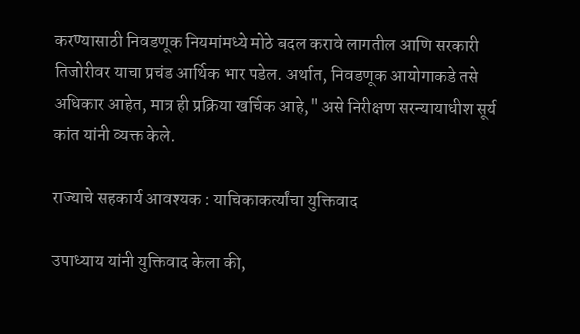करण्यासाठी निवडणूक नियमांमध्ये मोठे बदल करावे लागतील आणि सरकारी तिजोरीवर याचा प्रचंड आर्थिक भार पडेल. अर्थात, निवडणूक आयोगाकडे तसे अधिकार आहेत, मात्र ही प्रक्रिया खर्चिक आहे," असे निरीक्षण सरन्यायाधीश सूर्य कांत यांनी व्यक्त केले.

राज्याचे सहकार्य आवश्यक : याचिकाकर्त्यांचा युक्तिवाद

उपाध्याय यांनी युक्तिवाद केला की,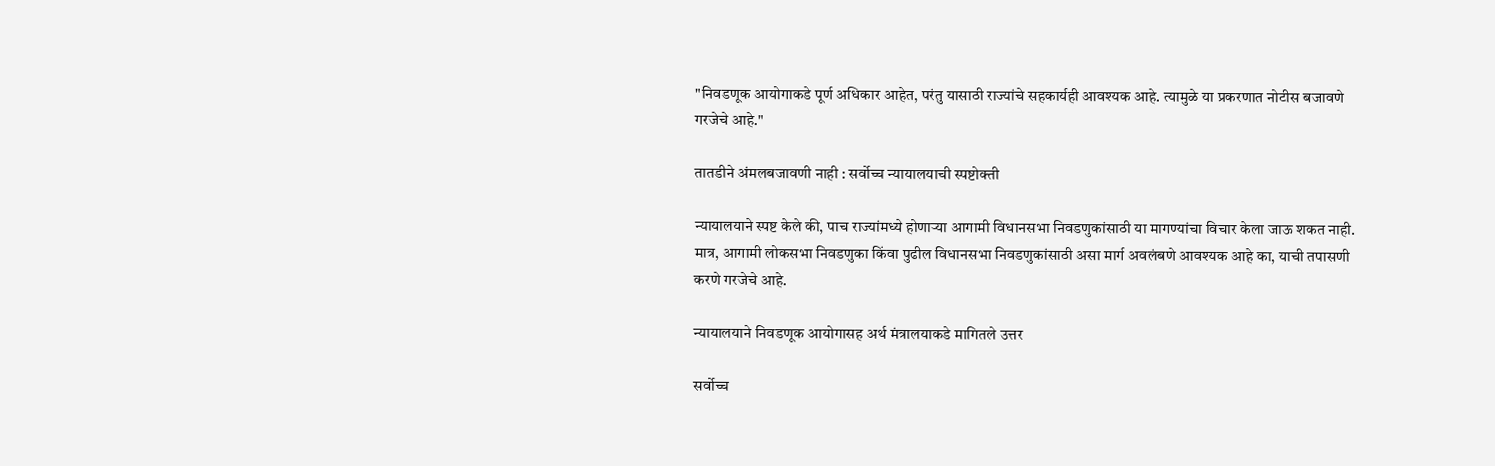"निवडणूक आयोगाकडे पूर्ण अधिकार आहेत, परंतु यासाठी राज्यांचे सहकार्यही आवश्यक आहे. त्यामुळे या प्रकरणात नोटीस बजावणे गरजेचे आहे."

तातडीने अंमलबजावणी नाही : सर्वोच्च न्यायालयाची स्पष्टोक्ती

न्यायालयाने स्पष्ट केले की, पाच राज्यांमध्ये होणाऱ्या आगामी विधानसभा निवडणुकांसाठी या मागण्यांचा विचार केला जाऊ शकत नाही. मात्र, आगामी लोकसभा निवडणुका किंवा पुढील विधानसभा निवडणुकांसाठी असा मार्ग अवलंबणे आवश्यक आहे का, याची तपासणी करणे गरजेचे आहे.

न्यायालयाने निवडणूक आयोगासह अर्थ मंत्रालयाकडे मागितले उत्तर

सर्वोच्च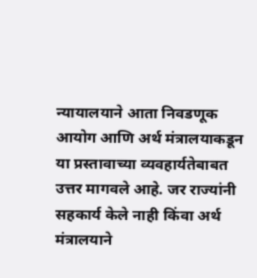न्यायालयाने आता निवडणूक आयोग आणि अर्थ मंत्रालयाकडून या प्रस्तावाच्या व्यवहार्यतेबाबत उत्तर मागवले आहे. जर राज्यांनी सहकार्य केले नाही किंवा अर्थ मंत्रालयाने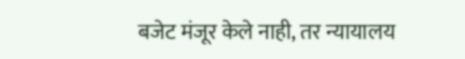बजेट मंजूर केले नाही, तर न्यायालय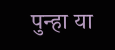पुन्हा या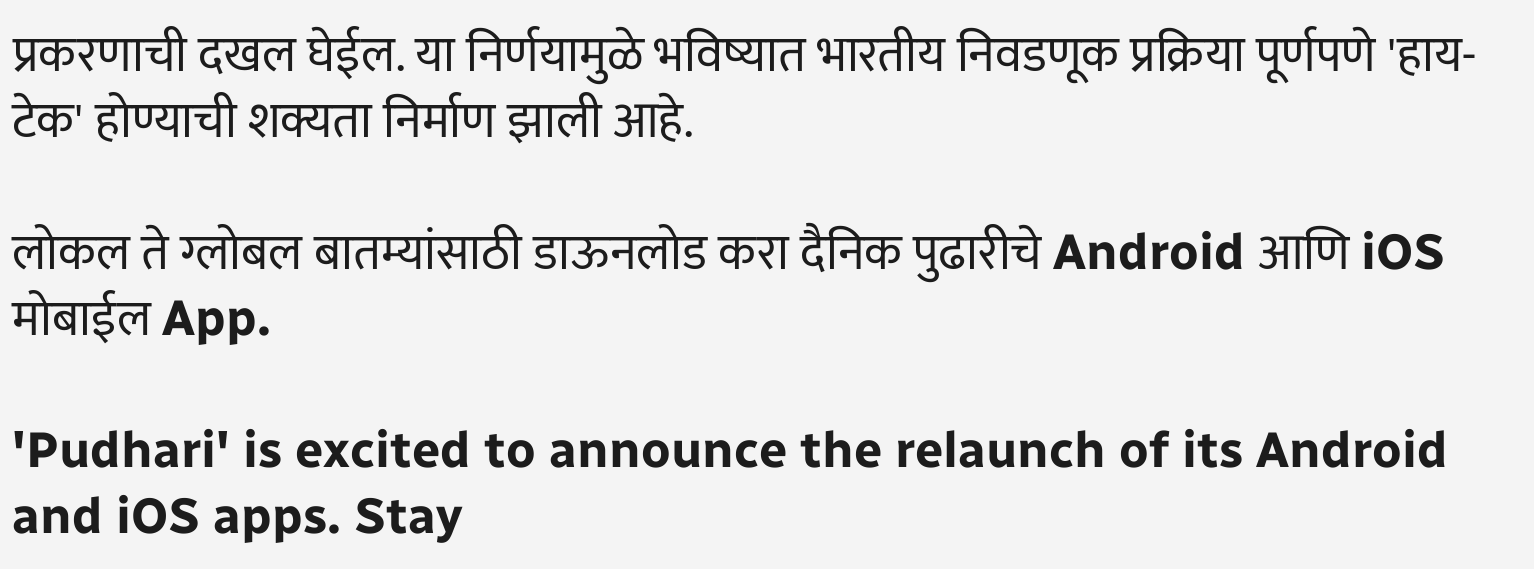प्रकरणाची दखल घेईल. या निर्णयामुळे भविष्यात भारतीय निवडणूक प्रक्रिया पूर्णपणे 'हाय-टेक' होण्याची शक्यता निर्माण झाली आहे.

लोकल ते ग्लोबल बातम्यांसाठी डाऊनलोड करा दैनिक पुढारीचे Android आणि iOS मोबाईल App.

'Pudhari' is excited to announce the relaunch of its Android and iOS apps. Stay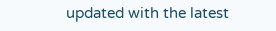updated with the latest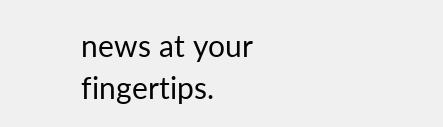news at your fingertips.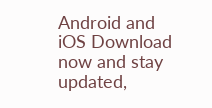Android and iOS Download now and stay updated,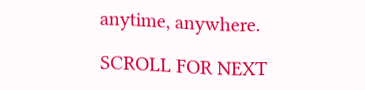anytime, anywhere.

SCROLL FOR NEXT